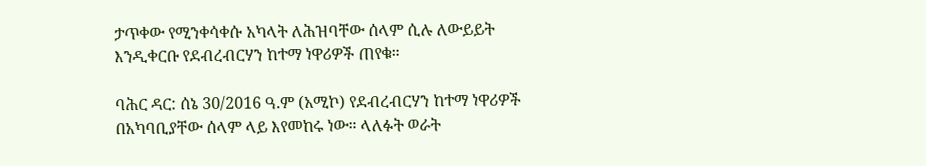ታጥቀው የሚንቀሳቀሱ አካላት ለሕዝባቸው ሰላም ሲሉ ለውይይት እንዲቀርቡ የደብረብርሃን ከተማ ነዋሪዎች ጠየቁ።

ባሕር ዳር: ሰኔ 30/2016 ዓ.ም (አሚኮ) የደብረብርሃን ከተማ ነዋሪዎች በአካባቢያቸው ሰላም ላይ እየመከሩ ነው። ላለፉት ወራት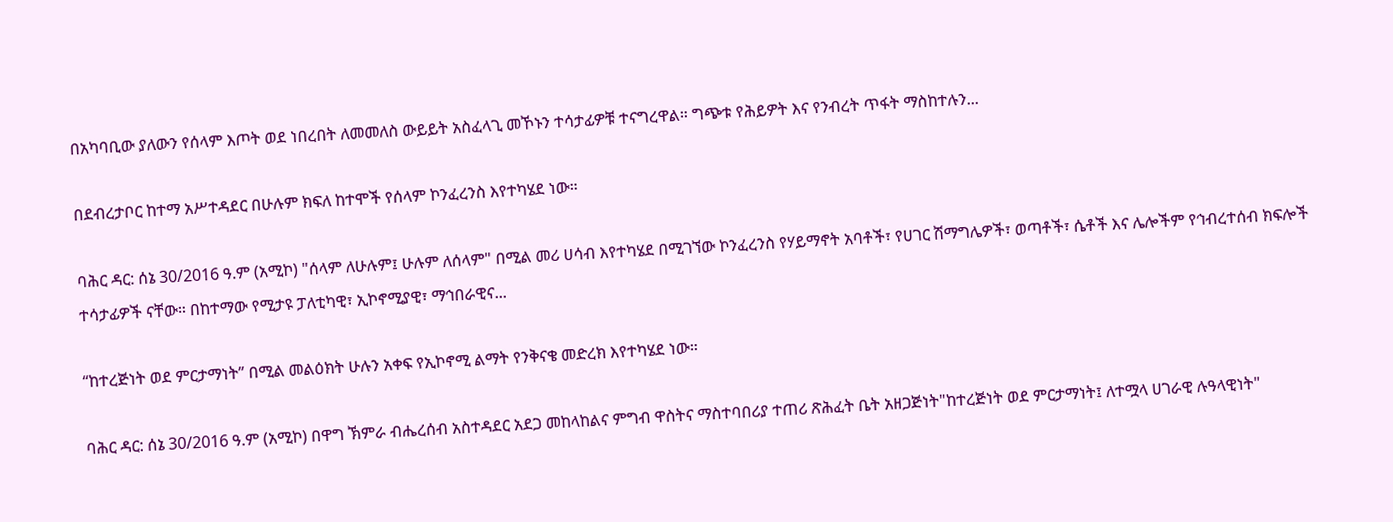በአካባቢው ያለውን የሰላም እጦት ወደ ነበረበት ለመመለስ ውይይት አስፈላጊ መኾኑን ተሳታፊዎቹ ተናግረዋል። ግጭቱ የሕይዎት እና የንብረት ጥፋት ማስከተሉን...

በደብረታቦር ከተማ አሥተዳደር በሁሉም ክፍለ ከተሞች የሰላም ኮንፈረንስ እየተካሄደ ነው።

ባሕር ዳር: ሰኔ 30/2016 ዓ.ም (አሚኮ) "ሰላም ለሁሉም፤ ሁሉም ለሰላም" በሚል መሪ ሀሳብ እየተካሄደ በሚገኘው ኮንፈረንስ የሃይማኖት አባቶች፣ የሀገር ሽማግሌዎች፣ ወጣቶች፣ ሴቶች እና ሌሎችም የኅብረተሰብ ክፍሎች ተሳታፊዎች ናቸው። በከተማው የሚታዩ ፓለቲካዊ፣ ኢኮኖሚያዊ፣ ማኅበራዊና...

“ከተረጅነት ወደ ምርታማነት” በሚል መልዕክት ሁሉን አቀፍ የኢኮኖሚ ልማት የንቅናቄ መድረክ እየተካሄደ ነው።

ባሕር ዳር: ሰኔ 30/2016 ዓ.ም (አሚኮ) በዋግ ኽምራ ብሔረሰብ አስተዳደር አደጋ መከላከልና ምግብ ዋስትና ማስተባበሪያ ተጠሪ ጽሕፈት ቤት አዘጋጅነት"ከተረጅነት ወደ ምርታማነት፤ ለተሟላ ሀገራዊ ሉዓላዊነት"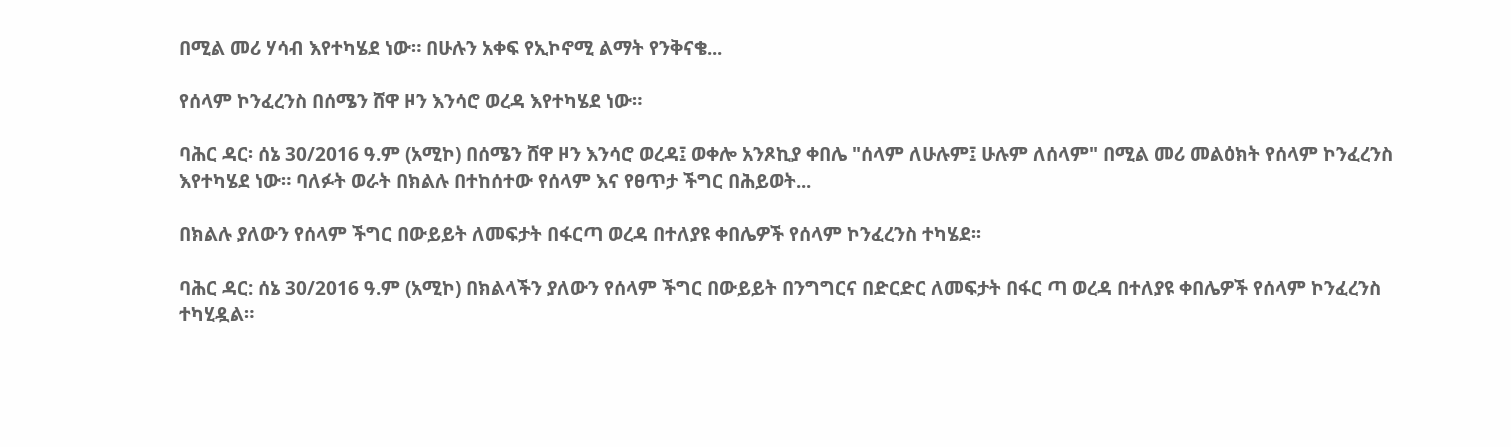በሚል መሪ ሃሳብ እየተካሄደ ነው። በሁሉን አቀፍ የኢኮኖሚ ልማት የንቅናቄ...

የሰላም ኮንፈረንስ በሰሜን ሸዋ ዞን እንሳሮ ወረዳ እየተካሄደ ነው።

ባሕር ዳር፡ ሰኔ 30/2016 ዓ.ም (አሚኮ) በሰሜን ሸዋ ዞን እንሳሮ ወረዳ፤ ወቀሎ አንጾኪያ ቀበሌ "ሰላም ለሁሉም፤ ሁሉም ለሰላም" በሚል መሪ መልዕክት የሰላም ኮንፈረንስ እየተካሄደ ነው። ባለፉት ወራት በክልሉ በተከሰተው የሰላም እና የፀጥታ ችግር በሕይወት...

በክልሉ ያለውን የሰላም ችግር በውይይት ለመፍታት በፋርጣ ወረዳ በተለያዩ ቀበሌዎች የሰላም ኮንፈረንስ ተካሄደ፡፡

ባሕር ዳር: ሰኔ 30/2016 ዓ.ም (አሚኮ) በክልላችን ያለውን የሰላም ችግር በውይይት በንግግርና በድርድር ለመፍታት በፋር ጣ ወረዳ በተለያዩ ቀበሌዎች የሰላም ኮንፈረንስ ተካሂዷል።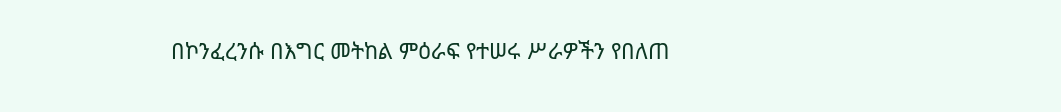በኮንፈረንሱ በእግር መትከል ምዕራፍ የተሠሩ ሥራዎችን የበለጠ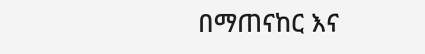በማጠናከር እና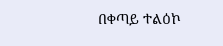በቀጣይ ተልዕኮ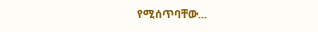የሚሰጥባቸው...